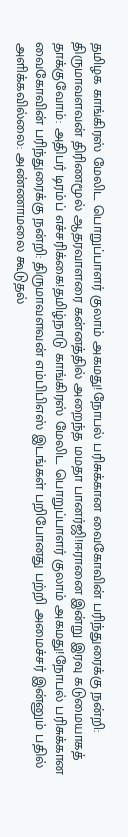தமிழக காங்கிரஸ் மேலிட பொறுப்பாளர் குலாம் அகமது!நோபல் பரிசுக்கான வைகோவின் பரிந்துரைக்கு நன்றி: திருமாவளவன் திரிணமூல் ஆதரவாளரை கன்னத்தில் அறைந்த மமதா பானர்ஜி!ஈரானை இன்று இரவு கடுமையாகத் தாக்குவோம்: அதிபர் டிரம்ப் எச்சரிக்கை!தமிழ்நாடு காங்கிரஸ் மேலிட பொறுப்பாளர் குலாம் அகமது!நோபல் பரிசுக்கான வைகோவின் பரிந்துரைக்கு நன்றி: திருமாவளவன் எம்பிபிஎஸ் இடங்கள் பறிபோனது பற்றி அமைச்சர் இன்னும் பதில் அளிக்கவில்லை: அண்ணாமலை கூடுதல்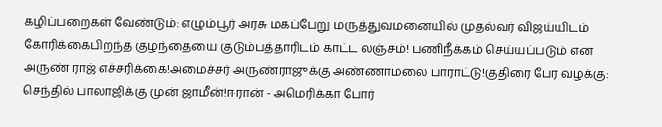கழிப்பறைகள் வேண்டும்: எழும்பூர் அரசு மகப்பேறு மருத்துவமனையில் முதல்வர் விஜய்யிடம் கோரிக்கைபிறந்த குழந்தையை குடும்பத்தாரிடம் காட்ட லஞ்சம்! பணிநீக்கம் செய்யப்படும் என அருண் ராஜ் எச்சரிக்கை!அமைச்சர் அருண்ராஜுக்கு அண்ணாமலை பாராட்டு!குதிரை பேர வழக்கு: செந்தில் பாலாஜிக்கு முன் ஜாமீன்!ஈரான் - அமெரிக்கா போர்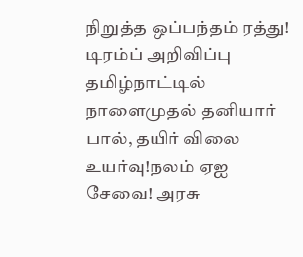நிறுத்த ஒப்பந்தம் ரத்து! டிரம்ப் அறிவிப்பு தமிழ்நாட்டில் நாளைமுதல் தனியார் பால், தயிர் விலை உயர்வு!நலம் ஏஐ சேவை! அரசு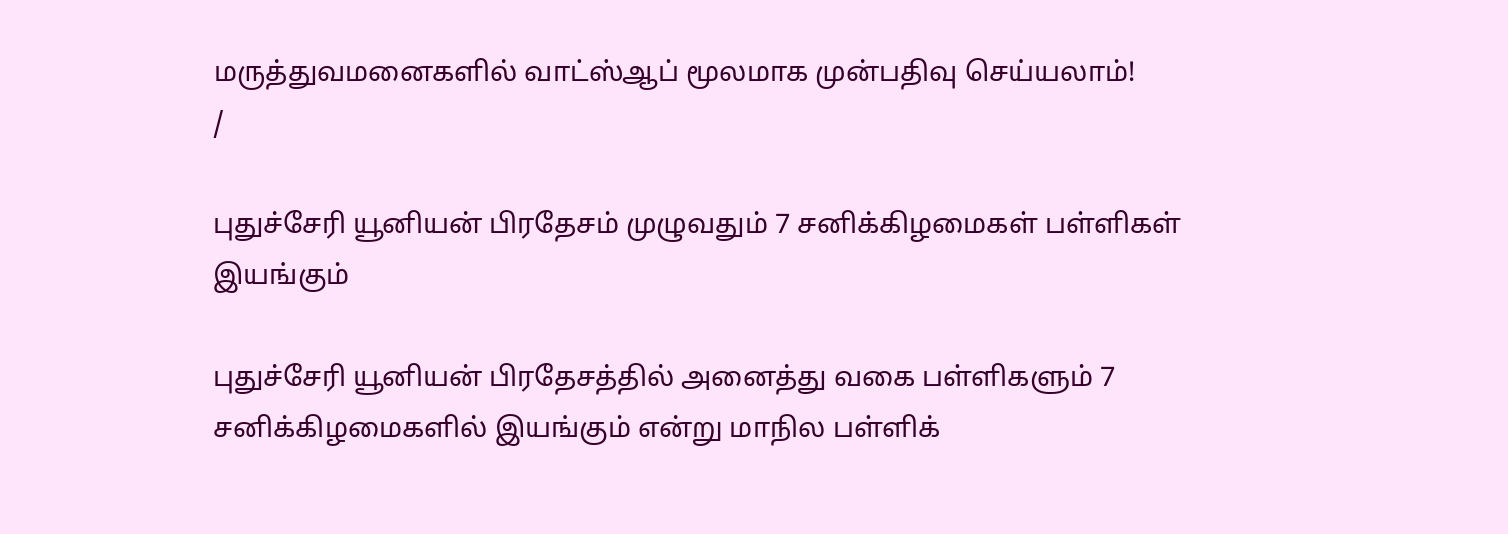மருத்துவமனைகளில் வாட்ஸ்ஆப் மூலமாக முன்பதிவு செய்யலாம்!
/

புதுச்சேரி யூனியன் பிரதேசம் முழுவதும் 7 சனிக்கிழமைகள் பள்ளிகள் இயங்கும்

புதுச்சேரி யூனியன் பிரதேசத்தில் அனைத்து வகை பள்ளிகளும் 7 சனிக்கிழமைகளில் இயங்கும் என்று மாநில பள்ளிக்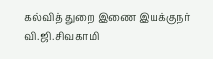கல்வித் துறை இணை இயக்குநர் வி.ஜி.சிவகாமி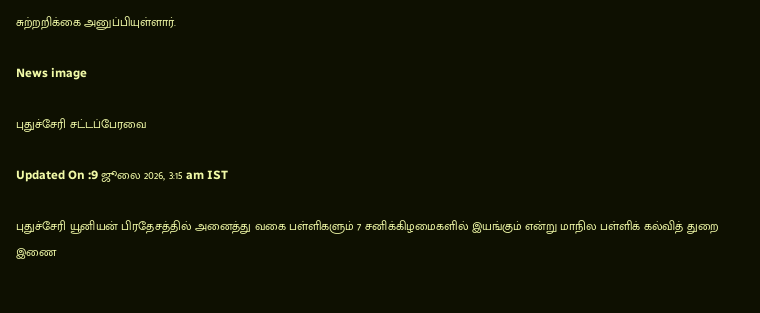சுற்றறிக்கை அனுப்பியுள்ளார்.

News image

புதுச்சேரி சட்டப்பேரவை

Updated On :9 ஜூலை 2026, 3:15 am IST

புதுச்சேரி யூனியன் பிரதேசத்தில் அனைத்து வகை பள்ளிகளும் 7 சனிக்கிழமைகளில் இயங்கும் என்று மாநில பள்ளிக் கல்வித் துறை இணை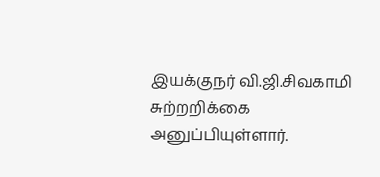இயக்குநர் வி.ஜி.சிவகாமி சுற்றறிக்கை அனுப்பியுள்ளார்.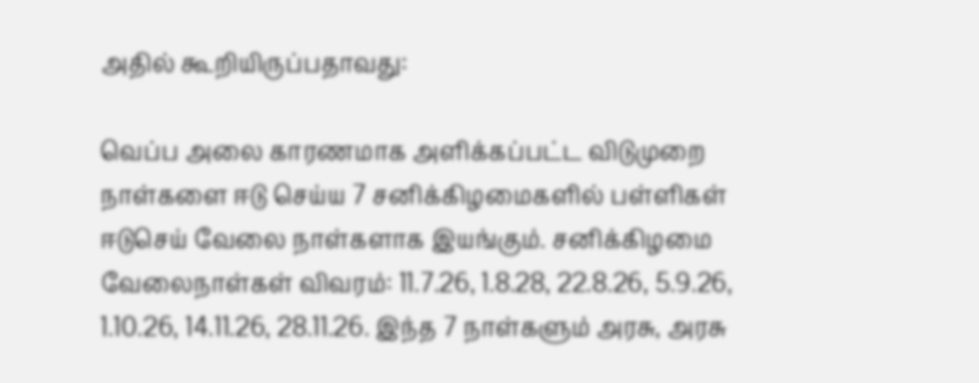அதில் கூறியிருப்பதாவது:

வெப்ப அலை காரணமாக அளிக்கப்பட்ட விடுமுறை நாள்களை ஈடு செய்ய 7 சனிக்கிழமைகளில் பள்ளிகள் ஈடுசெய் வேலை நாள்களாக இயங்கும். சனிக்கிழமை வேலைநாள்கள் விவரம்: 11.7.26, 1.8.28, 22.8.26, 5.9.26, 1.10.26, 14.11.26, 28.11.26. இந்த 7 நாள்களும் அரசு, அரசு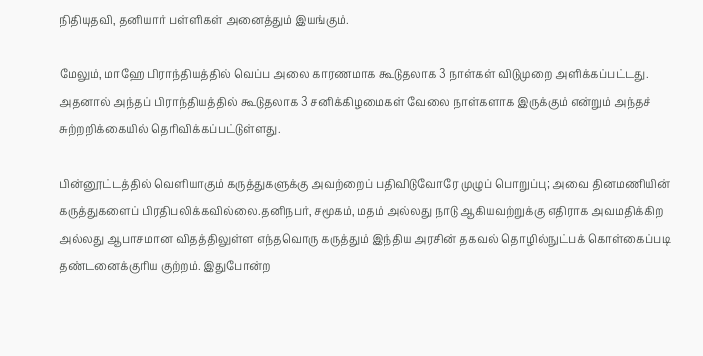நிதியுதவி, தனியார் பள்ளிகள் அனைத்தும் இயங்கும்.

மேலும், மாஹே பிராந்தியத்தில் வெப்ப அலை காரணமாக கூடுதலாக 3 நாள்கள் விடுமுறை அளிக்கப்பட்டது. அதனால் அந்தப் பிராந்தியத்தில் கூடுதலாக 3 சனிக்கிழமைகள் வேலை நாள்களாக இருக்கும் என்றும் அந்தச் சுற்றறிக்கையில் தெரிவிக்கப்பட்டுள்ளது.

பின்னூட்டத்தில் வெளியாகும் கருத்துகளுக்கு அவற்றைப் பதிவிடுவோரே முழுப் பொறுப்பு; அவை தினமணியின் கருத்துகளைப் பிரதிபலிக்கவில்லை.தனிநபர், சமூகம், மதம் அல்லது நாடு ஆகியவற்றுக்கு எதிராக அவமதிக்கிற அல்லது ஆபாசமான விதத்திலுள்ள எந்தவொரு கருத்தும் இந்திய அரசின் தகவல் தொழில்நுட்பக் கொள்கைப்படி தண்டனைக்குரிய குற்றம். இதுபோன்ற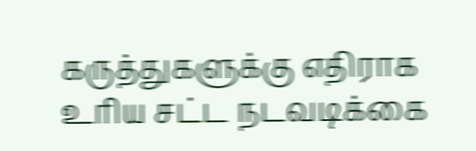கருத்துகளுக்கு எதிராக உரிய சட்ட நடவடிக்கை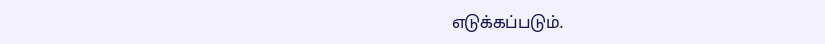எடுக்கப்படும்.